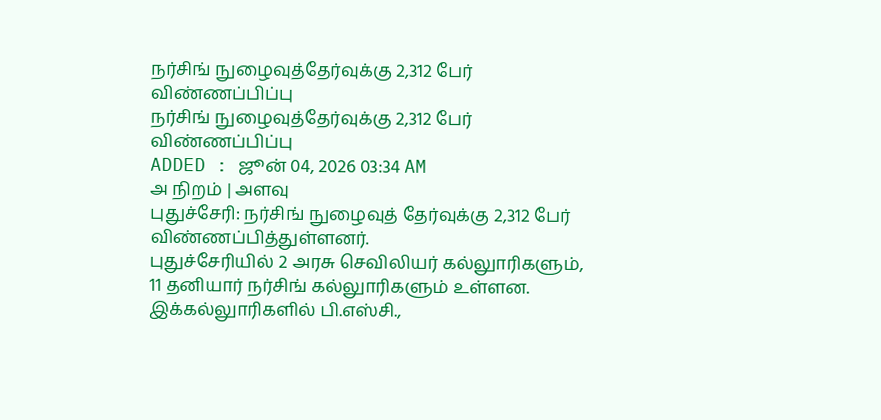நர்சிங் நுழைவுத்தேர்வுக்கு 2,312 பேர் விண்ணப்பிப்பு
நர்சிங் நுழைவுத்தேர்வுக்கு 2,312 பேர் விண்ணப்பிப்பு
ADDED : ஜூன் 04, 2026 03:34 AM
அ நிறம் | அளவு
புதுச்சேரி: நர்சிங் நுழைவுத் தேர்வுக்கு 2,312 பேர் விண்ணப்பித்துள்ளனர்.
புதுச்சேரியில் 2 அரசு செவிலியர் கல்லுாரிகளும், 11 தனியார் நர்சிங் கல்லுாரிகளும் உள்ளன. இக்கல்லுாரிகளில் பி.எஸ்சி.,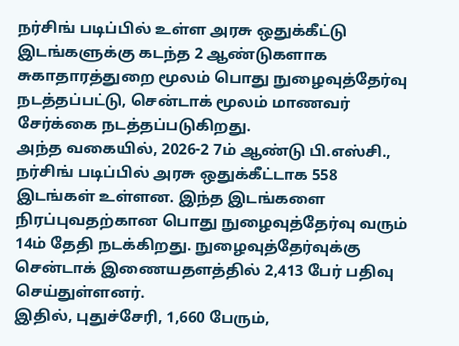நர்சிங் படிப்பில் உள்ள அரசு ஒதுக்கீட்டு இடங்களுக்கு கடந்த 2 ஆண்டுகளாக சுகாதாரத்துறை மூலம் பொது நுழைவுத்தேர்வு நடத்தப்பட்டு, சென்டாக் மூலம் மாணவர் சேர்க்கை நடத்தப்படுகிறது.
அந்த வகையில், 2026-2 7ம் ஆண்டு பி.எஸ்சி., நர்சிங் படிப்பில் அரசு ஒதுக்கீட்டாக 558 இடங்கள் உள்ளன. இந்த இடங்களை நிரப்புவதற்கான பொது நுழைவுத்தேர்வு வரும் 14ம் தேதி நடக்கிறது. நுழைவுத்தேர்வுக்கு சென்டாக் இணையதளத்தில் 2,413 பேர் பதிவு செய்துள்ளனர்.
இதில், புதுச்சேரி, 1,660 பேரும்,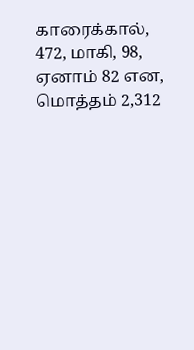காரைக்கால், 472, மாகி, 98, ஏனாம் 82 என, மொத்தம் 2,312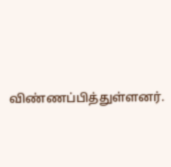விண்ணப்பித்துள்ளனர்.